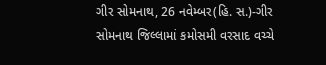ગીર સોમનાથ, 26 નવેમ્બર(હિ. સ.)-ગીર સોમનાથ જિલ્લામાં કમોસમી વરસાદ વચ્ચે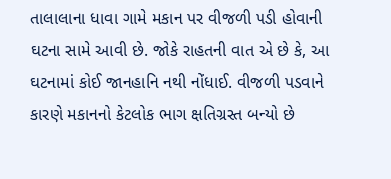તાલાલાના ધાવા ગામે મકાન પર વીજળી પડી હોવાની ઘટના સામે આવી છે. જોકે રાહતની વાત એ છે કે, આ ઘટનામાં કોઈ જાનહાનિ નથી નોંધાઈ. વીજળી પડવાને કારણે મકાનનો કેટલોક ભાગ ક્ષતિગ્રસ્ત બન્યો છે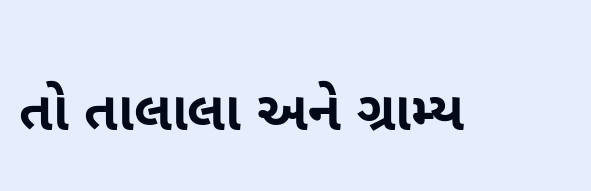તો તાલાલા અને ગ્રામ્ય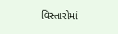વિસ્તારોમાં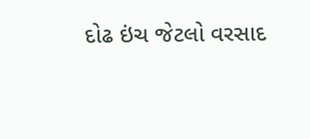દોઢ ઇંચ જેટલો વરસાદ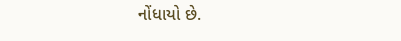નોંધાયો છે.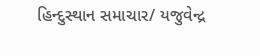હિન્દુસ્થાન સમાચાર/ યજુવેન્દ્ર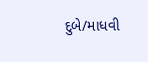દુબે/માધવી